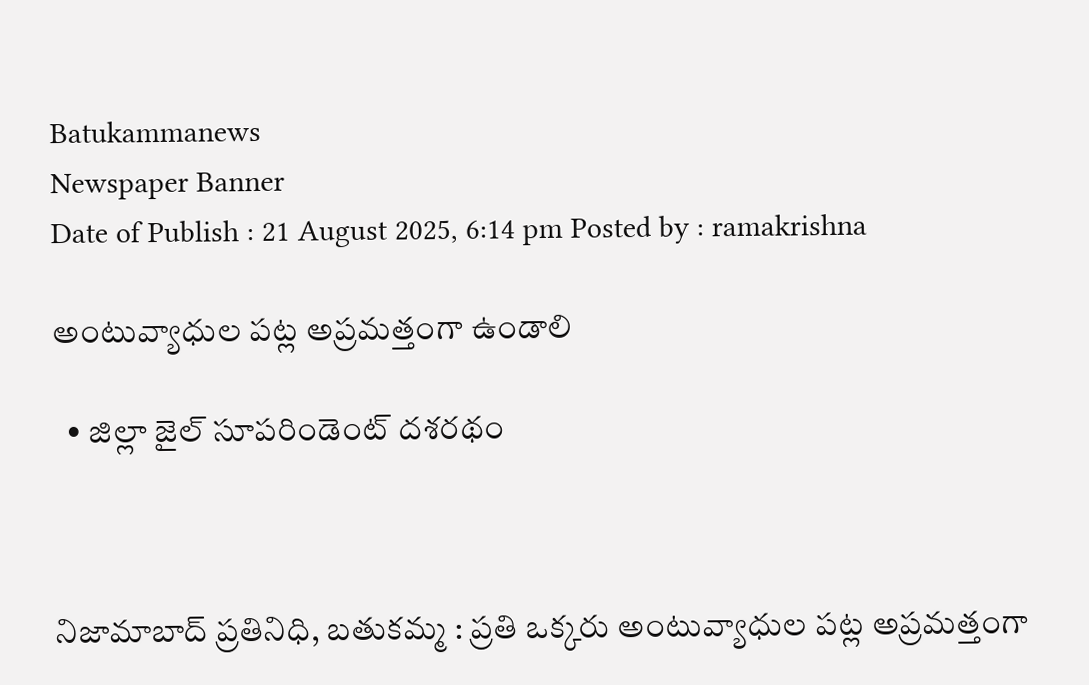Batukammanews
Newspaper Banner
Date of Publish : 21 August 2025, 6:14 pm Posted by : ramakrishna

అంటువ్యాధుల పట్ల అప్రమత్తంగా ఉండాలి

  • జిల్లా జైల్ సూపరిండెంట్ దశరథం



నిజామాబాద్ ప్రతినిధి, బతుకమ్మ : ప్రతి ఒక్కరు అంటువ్యాధుల పట్ల అప్రమత్తంగా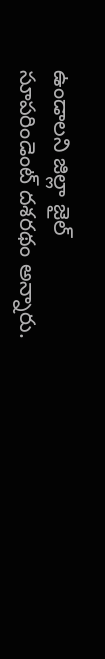ఉండాలని జిల్లా జైల్ సూపరిండెంట్ దశరథం అన్నారు.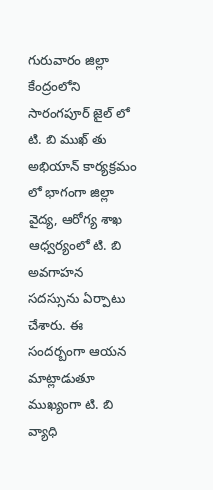గురువారం జిల్లా కేంద్రంలోని సారంగపూర్ జైల్ లో టి. బి ముఖ్ తు అభియాన్ కార్యక్రమం లో భాగంగా జిల్లా వైద్య, ఆరోగ్య శాఖ ఆధ్వర్యంలో టి. బి అవగాహన సదస్సును ఏర్పాటు చేశారు. ఈ సందర్బంగా ఆయన మాట్లాడుతూ ముఖ్యంగా టి. బి వ్యాధి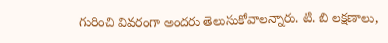గురించి వివరంగా అందరు తెలుసుకోవాలన్నారు. టి. బి లక్షణాలు,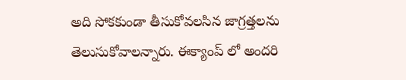అది సోకకుండా తీసుకోవలసిన జాగ్రత్తలను తెలుసుకోవాలన్నారు. ఈక్యాంప్ లో అందరి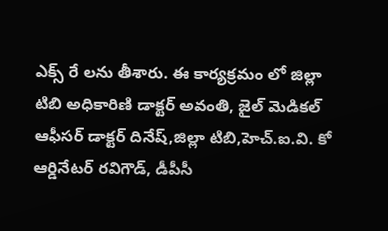ఎక్స్ రే లను తీశారు. ఈ కార్యక్రమం లో జిల్లా టిబి అధికారిణి డాక్టర్ అవంతి, జైల్ మెడికల్ ఆఫీసర్ డాక్టర్ దినేష్,జిల్లా టిబి,హెచ్.ఐ.వి. కో ఆర్డినేటర్ రవిగౌడ్, డీపీసీ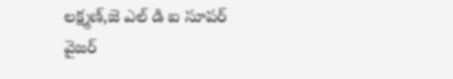లక్ష్మణ్,జె ఎల్ డి ఐ సూపర్ వైజర్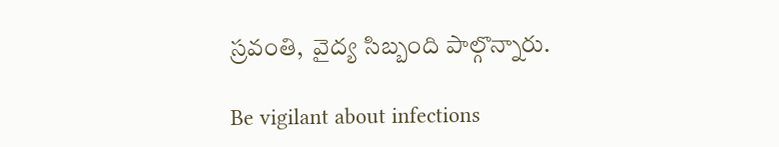స్రవంతి,  వైద్య సిబ్బంది పాల్గొన్నారు.

Be vigilant about infections